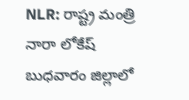NLR: రాష్ట్ర మంత్రి నారా లోకేష్ బుధవారం జిల్లాలో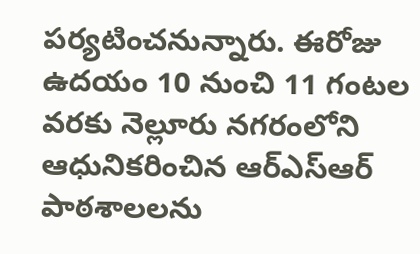పర్యటించనున్నారు. ఈరోజు ఉదయం 10 నుంచి 11 గంటల వరకు నెల్లూరు నగరంలోని ఆధునికరించిన ఆర్ఎస్ఆర్ పాఠశాలలను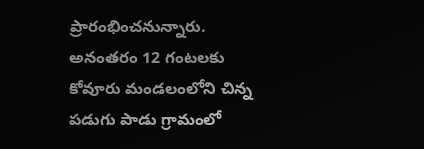ప్రారంభించనున్నారు. అనంతరం 12 గంటలకు కోవూరు మండలంలోని చిన్న పడుగు పాడు గ్రామంలో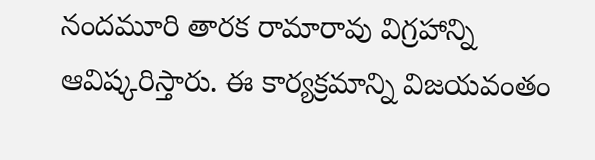నందమూరి తారక రామారావు విగ్రహాన్ని ఆవిష్కరిస్తారు. ఈ కార్యక్రమాన్ని విజయవంతం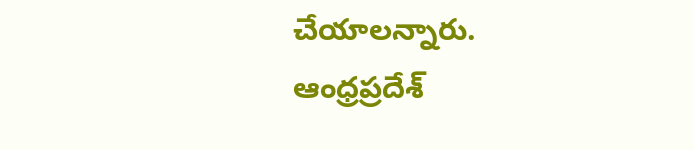చేయాలన్నారు.
ఆంధ్రప్రదేశ్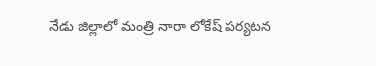నేడు జిల్లాలో మంత్రి నారా లోకేష్ పర్యటన